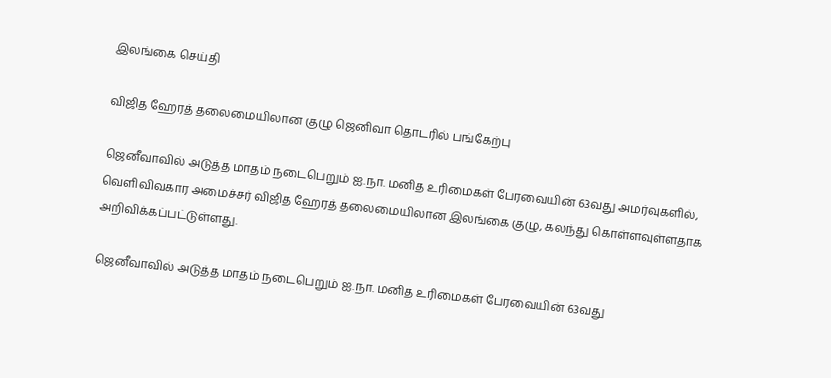இலங்கை செய்தி

விஜித ஹேரத் தலைமையிலான குழு ஜெனிவா தொடரில் பங்கேற்பு

ஜெனீவாவில் அடுத்த மாதம் நடைபெறும் ஐ.நா. மனித உரிமைகள் பேரவையின் 63வது அமர்வுகளில், வெளிவிவகார அமைச்சர் விஜித ஹேரத் தலைமையிலான இலங்கை குழு, கலந்து கொள்ளவுள்ளதாக அறிவிக்கப்பட்டுள்ளது.

ஜெனீவாவில் அடுத்த மாதம் நடைபெறும் ஐ.நா. மனித உரிமைகள் பேரவையின் 63வது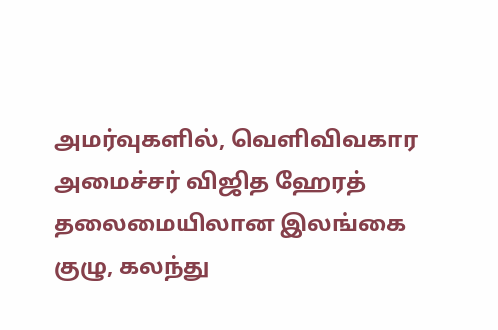அமர்வுகளில், வெளிவிவகார அமைச்சர் விஜித ஹேரத் தலைமையிலான இலங்கை குழு, கலந்து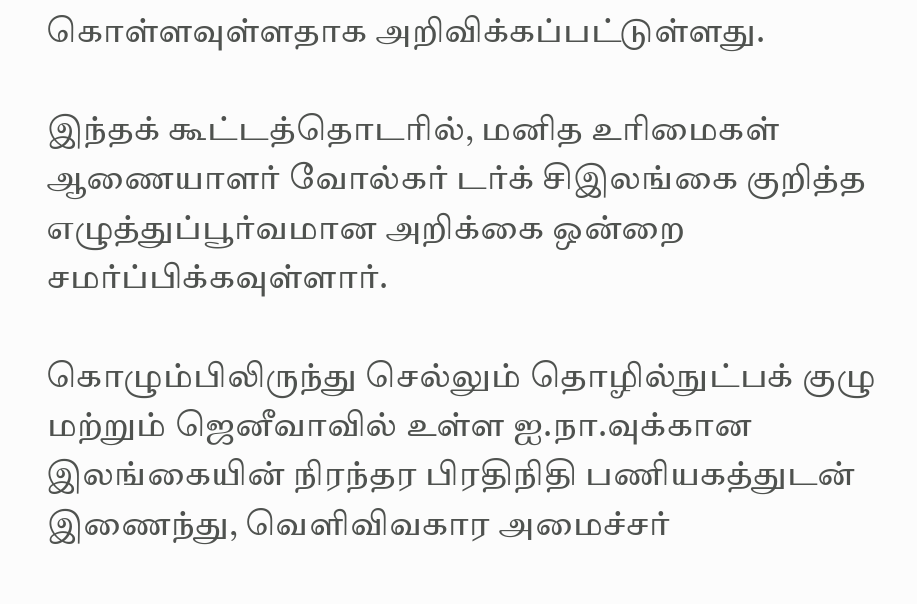கொள்ளவுள்ளதாக அறிவிக்கப்பட்டுள்ளது.

இந்தக் கூட்டத்தொடரில், மனித உரிமைகள் ஆணையாளர் வோல்கர் டர்க் சிஇலங்கை குறித்த எழுத்துப்பூர்வமான அறிக்கை ஒன்றை சமர்ப்பிக்கவுள்ளார்.

கொழும்பிலிருந்து செல்லும் தொழில்நுட்பக் குழு மற்றும் ஜெனீவாவில் உள்ள ஐ.நா.வுக்கான இலங்கையின் நிரந்தர பிரதிநிதி பணியகத்துடன் இணைந்து, வெளிவிவகார அமைச்சர்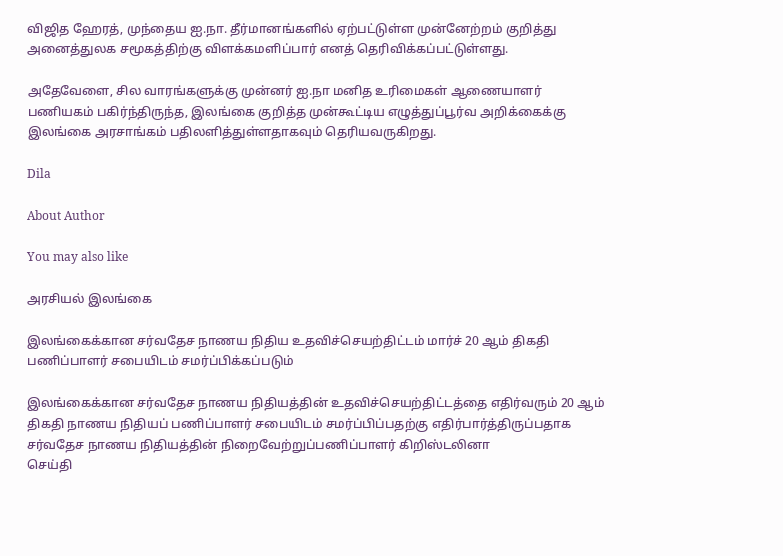விஜித ஹேரத், முந்தைய ஐ.நா. தீர்மானங்களில் ஏற்பட்டுள்ள முன்னேற்றம் குறித்து அனைத்துலக சமூகத்திற்கு விளக்கமளிப்பார் எனத் தெரிவிக்கப்பட்டுள்ளது.

அதேவேளை, சில வாரங்களுக்கு முன்னர் ஐ.நா மனித உரிமைகள் ஆணையாளர் பணியகம் பகிர்ந்திருந்த, இலங்கை குறித்த முன்கூட்டிய எழுத்துப்பூர்வ அறிக்கைக்கு இலங்கை அரசாங்கம் பதிலளித்துள்ளதாகவும் தெரியவருகிறது.

Dila

About Author

You may also like

அரசியல் இலங்கை

இலங்கைக்கான சர்வதேச நாணய நிதிய உதவிச்செயற்திட்டம் மார்ச் 20 ஆம் திகதி பணிப்பாளர் சபையிடம் சமர்ப்பிக்கப்படும்

இலங்கைக்கான சர்வதேச நாணய நிதியத்தின் உதவிச்செயற்திட்டத்தை எதிர்வரும் 20 ஆம் திகதி நாணய நிதியப் பணிப்பாளர் சபையிடம் சமர்ப்பிப்பதற்கு எதிர்பார்த்திருப்பதாக சர்வதேச நாணய நிதியத்தின் நிறைவேற்றுப்பணிப்பாளர் கிறிஸ்டலினா
செய்தி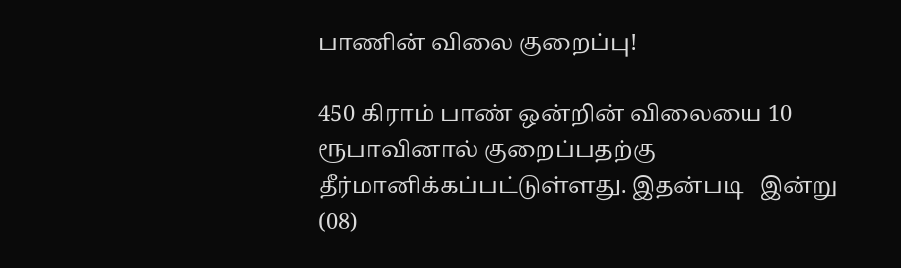பாணின் விலை குறைப்பு!

450 கிராம் பாண் ஒன்றின் விலையை 10 ரூபாவினால் குறைப்பதற்கு தீர்மானிக்கப்பட்டுள்ளது. இதன்படி   இன்று (08)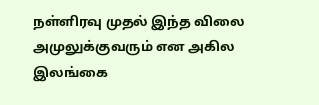நள்ளிரவு முதல் இந்த விலை அமுலுக்குவரும் என அகில இலங்கை